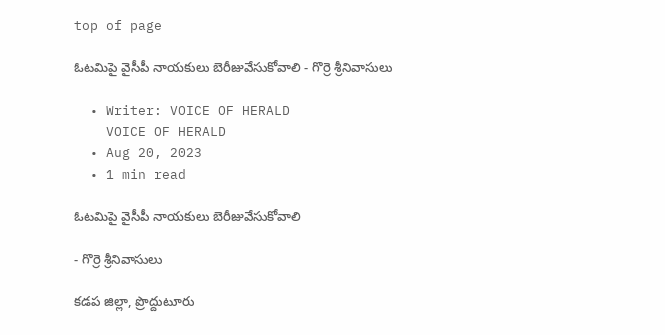top of page

ఓటమిపై వైసీపీ నాయకులు బెరీజువేసుకోవాలి - గొర్రె శ్రీనివాసులు

  • Writer: VOICE OF HERALD
    VOICE OF HERALD
  • Aug 20, 2023
  • 1 min read

ఓటమిపై వైసీపీ నాయకులు బెరీజువేసుకోవాలి

- గొర్రె శ్రీనివాసులు

కడప జిల్లా, ప్రొద్దుటూరు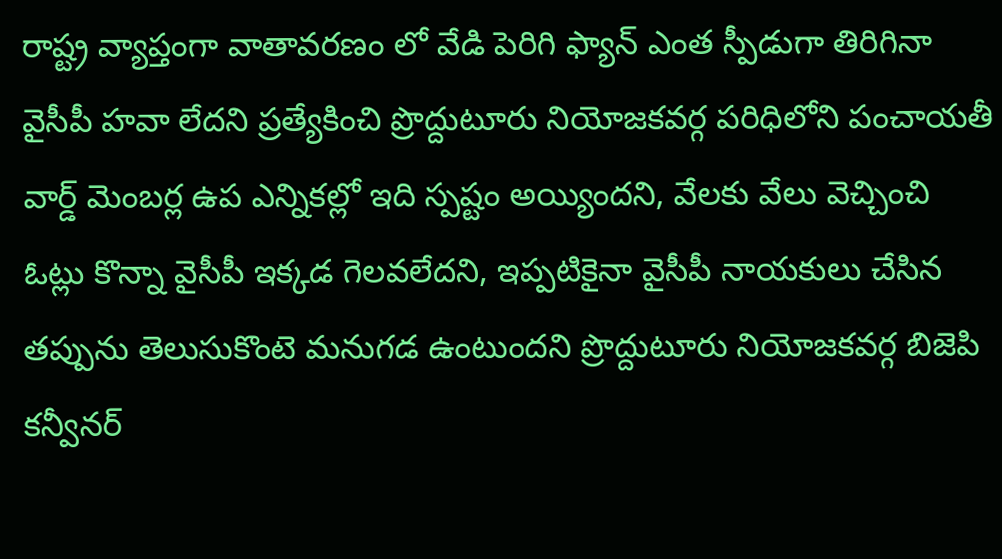రాష్ట్ర వ్యాప్తంగా వాతావరణం లో వేడి పెరిగి ఫ్యాన్ ఎంత స్పీడుగా తిరిగినా వైసీపీ హవా లేదని ప్రత్యేకించి ప్రొద్దుటూరు నియోజకవర్గ పరిధిలోని పంచాయతీ వార్డ్ మెంబర్ల ఉప ఎన్నికల్లో ఇది స్పష్టం అయ్యిందని, వేలకు వేలు వెచ్చించి ఓట్లు కొన్నా వైసీపీ ఇక్కడ గెలవలేదని, ఇప్పటికైనా వైసీపీ నాయకులు చేసిన తప్పును తెలుసుకొంటె మనుగడ ఉంటుందని ప్రొద్దుటూరు నియోజకవర్గ బిజెపి కన్వీనర్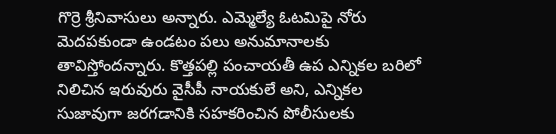గొర్రె శ్రీనివాసులు అన్నారు. ఎమ్మెల్యే ఓటమిపై నోరు మెదపకుండా ఉండటం పలు అనుమానాలకు తావిస్తోందన్నారు. కొత్తపల్లి పంచాయతీ ఉప ఎన్నికల బరిలో నిలిచిన ఇరువురు వైసీపీ నాయకులే అని, ఎన్నికల సుజావుగా జరగడానికి సహకరించిన పోలీసులకు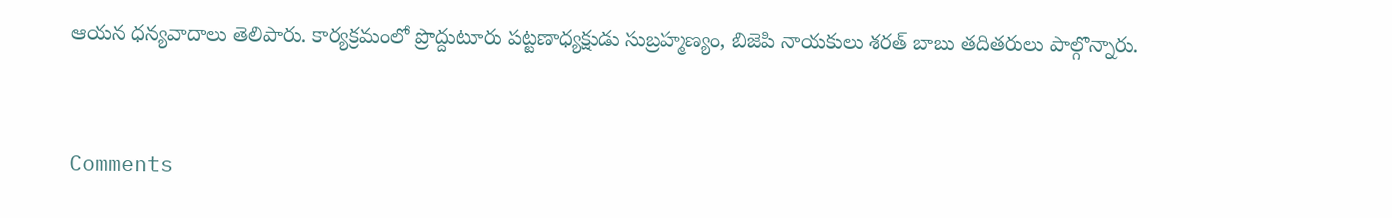ఆయన ధన్యవాదాలు తెలిపారు. కార్యక్రమంలో ప్రొద్దుటూరు పట్టణాధ్యక్షుడు సుబ్రహ్మణ్యం, బిజెపి నాయకులు శరత్ బాబు తదితరులు పాల్గొన్నారు.


Comments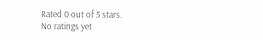Rated 0 out of 5 stars.
No ratings yet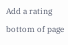Add a rating
bottom of page